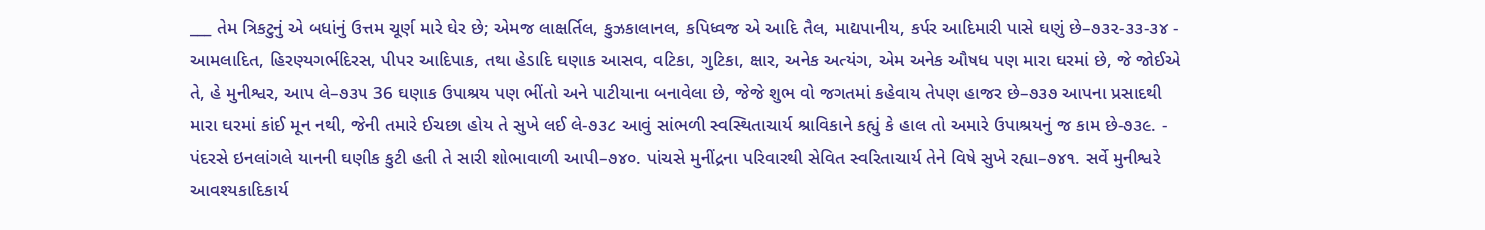___ તેમ ત્રિકટુનું એ બધાંનું ઉત્તમ ચૂર્ણ મારે ઘેર છે; એમજ લાક્ષર્તિલ, કુઝકાલાનલ, કપિધ્વજ એ આદિ તૈલ, માદ્યપાનીય, કર્પર આદિમારી પાસે ઘણું છે–૭૩૨-૩૩-૩૪ - આમલાદિત, હિરણ્યગર્ભદિરસ, પીપર આદિપાક, તથા હેડાદિ ઘણાક આસવ, વટિકા, ગુટિકા, ક્ષાર, અનેક અત્યંગ, એમ અનેક ઔષધ પણ મારા ઘરમાં છે, જે જોઈએ તે, હે મુનીશ્વર, આપ લે–૭૩૫ 36 ઘણાક ઉપાશ્રય પણ ભીંતો અને પાટીયાના બનાવેલા છે, જેજે શુભ વો જગતમાં કહેવાય તેપણ હાજર છે–૭૩૭ આપના પ્રસાદથી મારા ઘરમાં કાંઈ મૂન નથી, જેની તમારે ઈચછા હોય તે સુખે લઈ લે-૭૩૮ આવું સાંભળી સ્વસ્થિતાચાર્ય શ્રાવિકાને કહ્યું કે હાલ તો અમારે ઉપાશ્રયનું જ કામ છે-૭૩૯. - પંદરસે ઇનલાંગલે યાનની ઘણીક કુટી હતી તે સારી શોભાવાળી આપી–૭૪૦. પાંચસે મુનીંદ્રના પરિવારથી સેવિત સ્વરિતાચાર્ય તેને વિષે સુખે રહ્યા–૭૪૧. સર્વે મુનીશ્વરે આવશ્યકાદિકાર્ય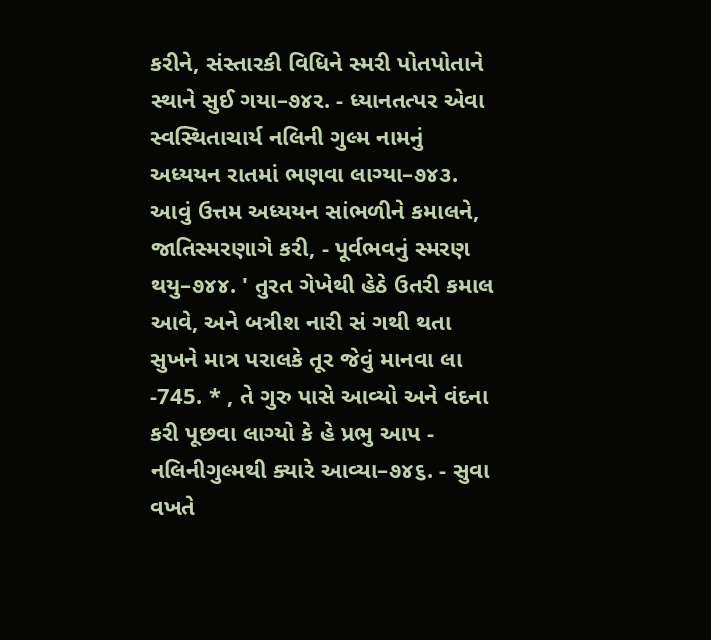કરીને, સંસ્તારકી વિધિને સ્મરી પોતપોતાને સ્થાને સુઈ ગયા–૭૪ર. - ધ્યાનતત્પર એવા સ્વસ્થિતાચાર્ય નલિની ગુલ્મ નામનું અધ્યયન રાતમાં ભણવા લાગ્યા–૭૪૩. આવું ઉત્તમ અધ્યયન સાંભળીને કમાલને, જાતિસ્મરણાગે કરી, - પૂર્વભવનું સ્મરણ થયુ–૭૪૪. ' તુરત ગેખેથી હેઠે ઉતરી કમાલ આવે, અને બત્રીશ નારી સં ગથી થતા સુખને માત્ર પરાલકે તૂર જેવું માનવા લા -745. * , તે ગુરુ પાસે આવ્યો અને વંદના કરી પૂછવા લાગ્યો કે હે પ્રભુ આપ - નલિનીગુલ્મથી ક્યારે આવ્યા–૭૪૬. - સુવા વખતે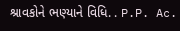શ્રાવકોને ભણ્યાને વિધિ. . P.P. Ac.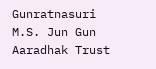Gunratnasuri M.S. Jun Gun Aaradhak Trust